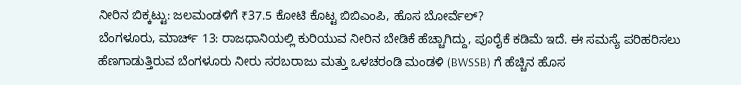ನೀರಿನ ಬಿಕ್ಕಟ್ಟು: ಜಲಮಂಡಳಿಗೆ ₹37.5 ಕೋಟಿ ಕೊಟ್ಟ ಬಿಬಿಎಂಪಿ, ಹೊಸ ಬೋರ್ವೆಲ್?
ಬೆಂಗಳೂರು, ಮಾರ್ಚ್ 13: ರಾಜಧಾನಿಯಲ್ಲಿ ಕುರಿಯುವ ನೀರಿನ ಬೇಡಿಕೆ ಹೆಚ್ಚಾಗಿದ್ದು, ಪೂರೈಕೆ ಕಡಿಮೆ ಇದೆ. ಈ ಸಮಸ್ಯೆ ಪರಿಹರಿಸಲು ಹೆಣಗಾಡುತ್ತಿರುವ ಬೆಂಗಳೂರು ನೀರು ಸರಬರಾಜು ಮತ್ತು ಒಳಚರಂಡಿ ಮಂಡಳಿ (BWSSB) ಗೆ ಹೆಚ್ಚಿನ ಹೊಸ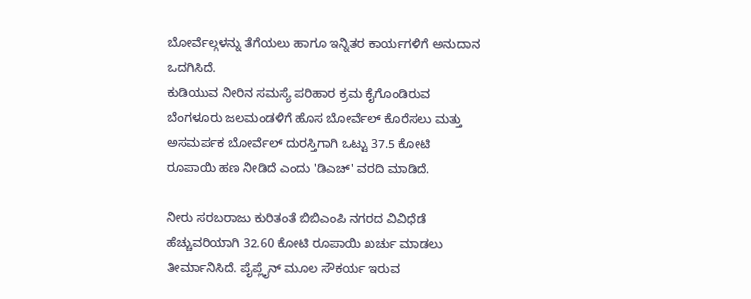ಬೋರ್ವೆಲ್ಗಳನ್ನು ತೆಗೆಯಲು ಹಾಗೂ ಇನ್ನಿತರ ಕಾರ್ಯಗಳಿಗೆ ಅನುದಾನ ಒದಗಿಸಿದೆ.
ಕುಡಿಯುವ ನೀರಿನ ಸಮಸ್ಯೆ ಪರಿಹಾರ ಕ್ರಮ ಕೈಗೊಂಡಿರುವ ಬೆಂಗಳೂರು ಜಲಮಂಡಳಿಗೆ ಹೊಸ ಬೋರ್ವೆಲ್ ಕೊರೆಸಲು ಮತ್ತು ಅಸಮರ್ಪಕ ಬೋರ್ವೆಲ್ ದುರಸ್ತಿಗಾಗಿ ಒಟ್ಟು 37.5 ಕೋಟಿ ರೂಪಾಯಿ ಹಣ ನೀಡಿದೆ ಎಂದು 'ಡಿಎಚ್' ವರದಿ ಮಾಡಿದೆ.

ನೀರು ಸರಬರಾಜು ಕುರಿತಂತೆ ಬಿಬಿಎಂಪಿ ನಗರದ ವಿವಿಧೆಡೆ ಹೆಚ್ಚುವರಿಯಾಗಿ 32.60 ಕೋಟಿ ರೂಪಾಯಿ ಖರ್ಚು ಮಾಡಲು ತೀರ್ಮಾನಿಸಿದೆ. ಪೈಪ್ಲೈನ್ ಮೂಲ ಸೌಕರ್ಯ ಇರುವ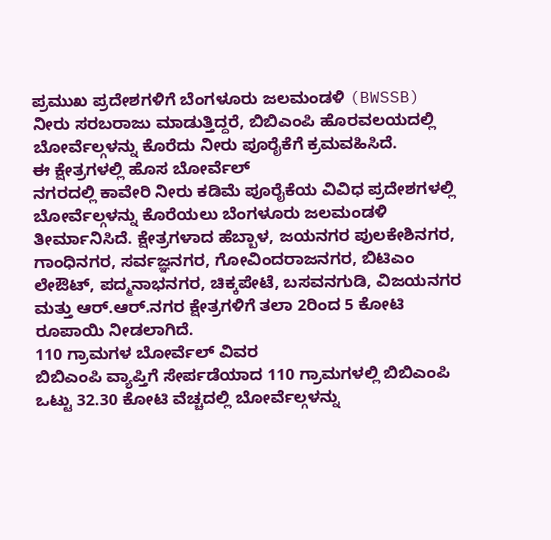ಪ್ರಮುಖ ಪ್ರದೇಶಗಳಿಗೆ ಬೆಂಗಳೂರು ಜಲಮಂಡಳಿ (BWSSB) ನೀರು ಸರಬರಾಜು ಮಾಡುತ್ತಿದ್ದರೆ, ಬಿಬಿಎಂಪಿ ಹೊರವಲಯದಲ್ಲಿ ಬೋರ್ವೆಲ್ಗಳನ್ನು ಕೊರೆದು ನೀರು ಪೂರೈಕೆಗೆ ಕ್ರಮವಹಿಸಿದೆ.
ಈ ಕ್ಷೇತ್ರಗಳಲ್ಲಿ ಹೊಸ ಬೋರ್ವೆಲ್
ನಗರದಲ್ಲಿ ಕಾವೇರಿ ನೀರು ಕಡಿಮೆ ಪೂರೈಕೆಯ ವಿವಿಧ ಪ್ರದೇಶಗಳಲ್ಲಿ ಬೋರ್ವೆಲ್ಗಳನ್ನು ಕೊರೆಯಲು ಬೆಂಗಳೂರು ಜಲಮಂಡಳಿ ತೀರ್ಮಾನಿಸಿದೆ. ಕ್ಷೇತ್ರಗಳಾದ ಹೆಬ್ಬಾಳ, ಜಯನಗರ ಪುಲಕೇಶಿನಗರ, ಗಾಂಧಿನಗರ, ಸರ್ವಜ್ಞನಗರ, ಗೋವಿಂದರಾಜನಗರ, ಬಿಟಿಎಂ ಲೇಔಟ್, ಪದ್ಮನಾಭನಗರ, ಚಿಕ್ಕಪೇಟೆ, ಬಸವನಗುಡಿ, ವಿಜಯನಗರ ಮತ್ತು ಆರ್.ಆರ್.ನಗರ ಕ್ಷೇತ್ರಗಳಿಗೆ ತಲಾ 2ರಿಂದ 5 ಕೋಟಿ ರೂಪಾಯಿ ನೀಡಲಾಗಿದೆ.
110 ಗ್ರಾಮಗಳ ಬೋರ್ವೆಲ್ ವಿವರ
ಬಿಬಿಎಂಪಿ ವ್ಯಾಪ್ತಿಗೆ ಸೇರ್ಪಡೆಯಾದ 110 ಗ್ರಾಮಗಳಲ್ಲಿ ಬಿಬಿಎಂಪಿ ಒಟ್ಟು 32.30 ಕೋಟಿ ವೆಚ್ಚದಲ್ಲಿ ಬೋರ್ವೆಲ್ಗಳನ್ನು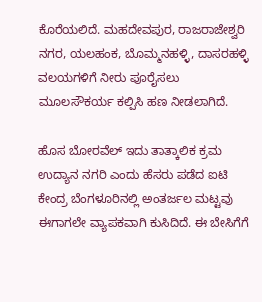ಕೊರೆಯಲಿದೆ. ಮಹದೇವಪುರ, ರಾಜರಾಜೇಶ್ವರಿ ನಗರ, ಯಲಹಂಕ, ಬೊಮ್ಮನಹಳ್ಳಿ, ದಾಸರಹಳ್ಳಿ ವಲಯಗಳಿಗೆ ನೀರು ಪೂರೈಸಲು ಮೂಲಸೌಕರ್ಯ ಕಲ್ಪಿಸಿ ಹಣ ನೀಡಲಾಗಿದೆ.

ಹೊಸ ಬೋರವೆಲ್ ಇದು ತಾತ್ಕಾಲಿಕ ಕ್ರಮ
ಉದ್ಯಾನ ನಗರಿ ಎಂದು ಹೆಸರು ಪಡೆದ ಐಟಿ ಕೇಂದ್ರ ಬೆಂಗಳೂರಿನಲ್ಲಿ ಅಂತರ್ಜಲ ಮಟ್ಟವು ಈಗಾಗಲೇ ವ್ಯಾಪಕವಾಗಿ ಕುಸಿದಿದೆ. ಈ ಬೇಸಿಗೆಗೆ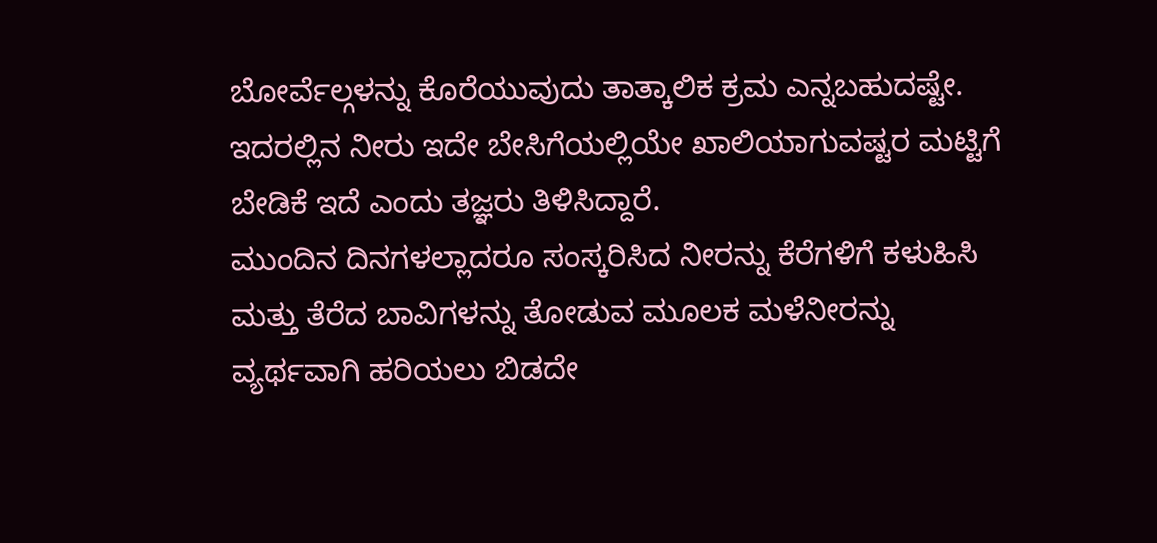ಬೋರ್ವೆಲ್ಗಳನ್ನು ಕೊರೆಯುವುದು ತಾತ್ಕಾಲಿಕ ಕ್ರಮ ಎನ್ನಬಹುದಷ್ಟೇ. ಇದರಲ್ಲಿನ ನೀರು ಇದೇ ಬೇಸಿಗೆಯಲ್ಲಿಯೇ ಖಾಲಿಯಾಗುವಷ್ಟರ ಮಟ್ಟಿಗೆ ಬೇಡಿಕೆ ಇದೆ ಎಂದು ತಜ್ಞರು ತಿಳಿಸಿದ್ದಾರೆ.
ಮುಂದಿನ ದಿನಗಳಲ್ಲಾದರೂ ಸಂಸ್ಕರಿಸಿದ ನೀರನ್ನು ಕೆರೆಗಳಿಗೆ ಕಳುಹಿಸಿ ಮತ್ತು ತೆರೆದ ಬಾವಿಗಳನ್ನು ತೋಡುವ ಮೂಲಕ ಮಳೆನೀರನ್ನು ವ್ಯರ್ಥವಾಗಿ ಹರಿಯಲು ಬಿಡದೇ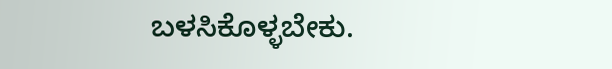ಬಳಸಿಕೊಳ್ಳಬೇಕು.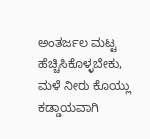ಅಂತರ್ಜಲ ಮಟ್ಟ ಹೆಚ್ಚಿಸಿಕೊಳ್ಳಬೇಕು, ಮಳೆ ನೀರು ಕೊಯ್ಲು ಕಡ್ಡಾಯವಾಗಿ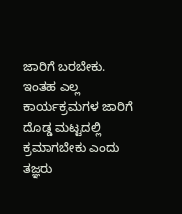ಜಾರಿಗೆ ಬರಬೇಕು. ಇಂತಹ ಎಲ್ಲ ಕಾರ್ಯಕ್ರಮಗಳ ಜಾರಿಗೆ ದೊಡ್ಡ ಮಟ್ಟದಲ್ಲಿ ಕ್ರಮಾಗಬೇಕು ಎಂದು ತಜ್ಞರು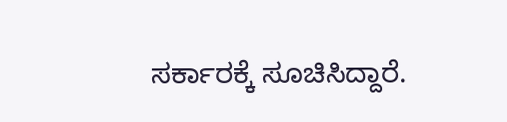ಸರ್ಕಾರಕ್ಕೆ ಸೂಚಿಸಿದ್ದಾರೆ.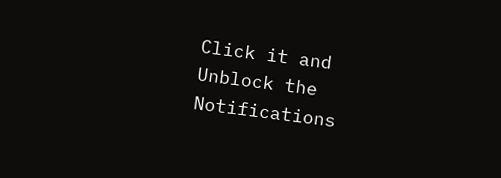Click it and Unblock the Notifications